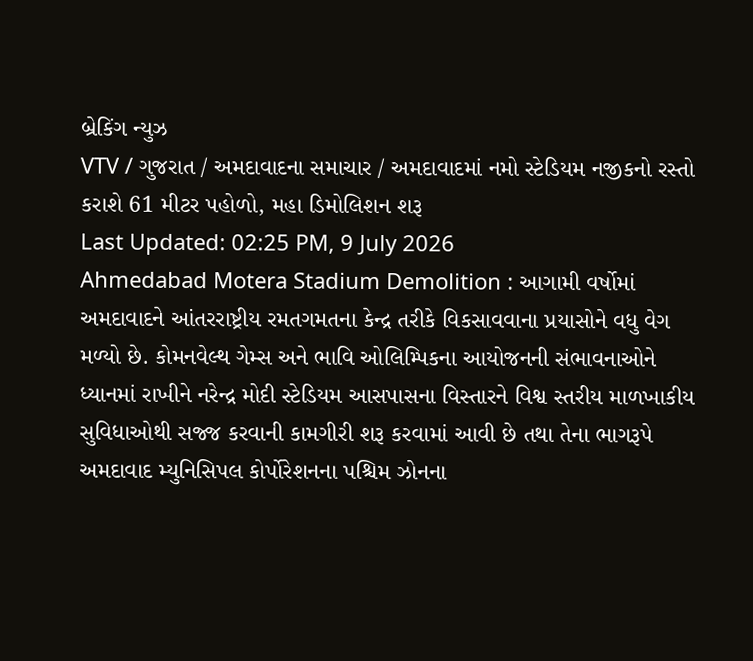બ્રેકિંગ ન્યુઝ
VTV / ગુજરાત / અમદાવાદના સમાચાર / અમદાવાદમાં નમો સ્ટેડિયમ નજીકનો રસ્તો કરાશે 61 મીટર પહોળો, મહા ડિમોલિશન શરૂ
Last Updated: 02:25 PM, 9 July 2026
Ahmedabad Motera Stadium Demolition : આગામી વર્ષોમાં અમદાવાદને આંતરરાષ્ટ્રીય રમતગમતના કેન્દ્ર તરીકે વિકસાવવાના પ્રયાસોને વધુ વેગ મળ્યો છે. કોમનવેલ્થ ગેમ્સ અને ભાવિ ઓલિમ્પિકના આયોજનની સંભાવનાઓને ધ્યાનમાં રાખીને નરેન્દ્ર મોદી સ્ટેડિયમ આસપાસના વિસ્તારને વિશ્વ સ્તરીય માળખાકીય સુવિધાઓથી સજ્જ કરવાની કામગીરી શરૂ કરવામાં આવી છે તથા તેના ભાગરૂપે અમદાવાદ મ્યુનિસિપલ કોર્પોરેશનના પશ્ચિમ ઝોનના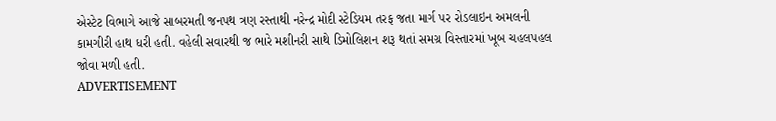એસ્ટેટ વિભાગે આજે સાબરમતી જનપથ ત્રણ રસ્તાથી નરેન્દ્ર મોદી સ્ટેડિયમ તરફ જતા માર્ગ પર રોડલાઇન અમલની કામગીરી હાથ ધરી હતી. વહેલી સવારથી જ ભારે મશીનરી સાથે ડિમોલિશન શરૂ થતાં સમગ્ર વિસ્તારમાં ખૂબ ચહલપહલ જોવા મળી હતી.
ADVERTISEMENT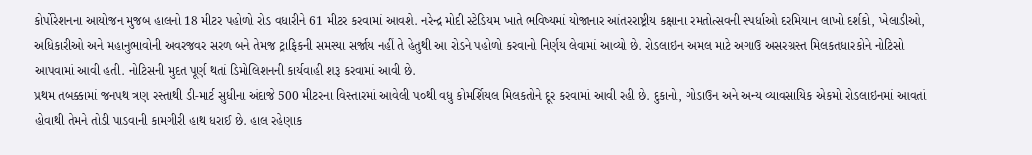કોર્પોરેશનના આયોજન મુજબ હાલનો 18 મીટર પહોળો રોડ વધારીને 61 મીટર કરવામાં આવશે. નરેન્દ્ર મોદી સ્ટેડિયમ ખાતે ભવિષ્યમાં યોજાનાર આંતરરાષ્ટ્રીય કક્ષાના રમતોત્સવની સ્પર્ધાઓ દરમિયાન લાખો દર્શકો, ખેલાડીઓ, અધિકારીઓ અને મહાનુભાવોની અવરજવર સરળ બને તેમજ ટ્રાફિકની સમસ્યા સર્જાય નહીં તે હેતુથી આ રોડને પહોળો કરવાનો નિર્ણય લેવામાં આવ્યો છે. રોડલાઇન અમલ માટે અગાઉ અસરગ્રસ્ત મિલકતધારકોને નોટિસો આપવામાં આવી હતી. નોટિસની મુદત પૂર્ણ થતાં ડિમોલિશનની કાર્યવાહી શરૂ કરવામાં આવી છે.
પ્રથમ તબક્કામાં જનપથ ત્રણ રસ્તાથી ડી-માર્ટ સુધીના અંદાજે 500 મીટરના વિસ્તારમાં આવેલી પ૦થી વધુ કોમર્શિયલ મિલકતોને દૂર કરવામાં આવી રહી છે. દુકાનો, ગોડાઉન અને અન્ય વ્યાવસાયિક એકમો રોડલાઇનમાં આવતાં હોવાથી તેમને તોડી પાડવાની કામગીરી હાથ ધરાઈ છે. હાલ રહેણાક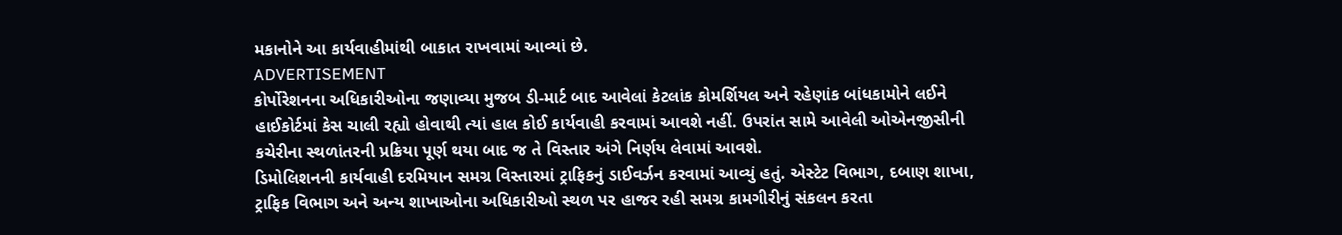મકાનોને આ કાર્યવાહીમાંથી બાકાત રાખવામાં આવ્યાં છે.
ADVERTISEMENT
કોર્પોરેશનના અધિકારીઓના જણાવ્યા મુજબ ડી-માર્ટ બાદ આવેલાં કેટલાંક કોમર્શિયલ અને રહેણાંક બાંધકામોને લઈને હાઈકોર્ટમાં કેસ ચાલી રહ્યો હોવાથી ત્યાં હાલ કોઈ કાર્યવાહી કરવામાં આવશે નહીં. ઉપરાંત સામે આવેલી ઓએનજીસીની કચેરીના સ્થળાંતરની પ્રક્રિયા પૂર્ણ થયા બાદ જ તે વિસ્તાર અંગે નિર્ણય લેવામાં આવશે.
ડિમોલિશનની કાર્યવાહી દરમિયાન સમગ્ર વિસ્તારમાં ટ્રાફિકનું ડાઈવર્ઝન કરવામાં આવ્યું હતું. એસ્ટેટ વિભાગ, દબાણ શાખા, ટ્રાફિક વિભાગ અને અન્ય શાખાઓના અધિકારીઓ સ્થળ પર હાજર રહી સમગ્ર કામગીરીનું સંકલન કરતા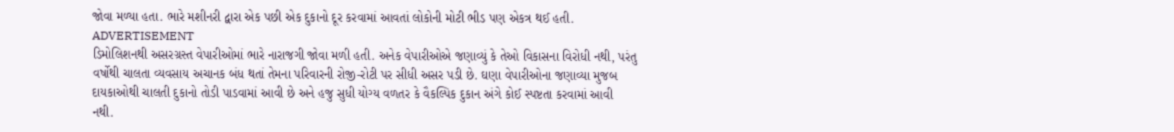જોવા મળ્યા હતા. ભારે મશીનરી દ્વારા એક પછી એક દુકાનો દૂર કરવામાં આવતાં લોકોની મોટી ભીડ પણ એકત્ર થઈ હતી.
ADVERTISEMENT
ડિમોલિશનથી અસરગ્રસ્ત વેપારીઓમાં ભારે નારાજગી જોવા મળી હતી. અનેક વેપારીઓએ જણાવ્યું કે તેઓ વિકાસના વિરોધી નથી, પરંતુ વર્ષોથી ચાલતા વ્યવસાય અચાનક બંધ થતાં તેમના પરિવારની રોજી-રોટી પર સીધી અસર પડી છે. ઘણા વેપારીઓના જણાવ્યા મુજબ દાયકાઓથી ચાલતી દુકાનો તોડી પાડવામાં આવી છે અને હજુ સુધી યોગ્ય વળતર કે વૈકલ્પિક દુકાન અંગે કોઈ સ્પષ્ટતા કરવામાં આવી નથી.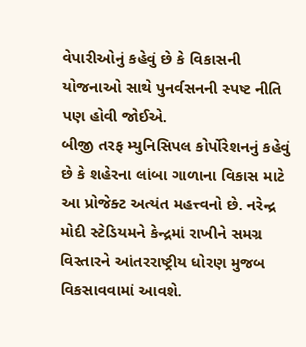વેપારીઓનું કહેવું છે કે વિકાસની યોજનાઓ સાથે પુનર્વસનની સ્પષ્ટ નીતિ પણ હોવી જોઈએ.
બીજી તરફ મ્યુનિસિપલ કોર્પોરેશનનું કહેવું છે કે શહેરના લાંબા ગાળાના વિકાસ માટે આ પ્રોજેક્ટ અત્યંત મહત્ત્વનો છે. નરેન્દ્ર મોદી સ્ટેડિયમને કેન્દ્રમાં રાખીને સમગ્ર વિસ્તારને આંતરરાષ્ટ્રીય ધોરણ મુજબ વિકસાવવામાં આવશે.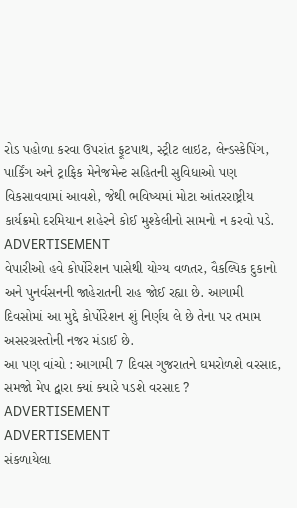રોડ પહોળા કરવા ઉપરાંત ફૂટપાથ, સ્ટ્રીટ લાઇટ, લેન્ડસ્કેપિંગ, પાર્કિંગ અને ટ્રાફિક મેનેજમેન્ટ સહિતની સુવિધાઓ પણ વિકસાવવામાં આવશે, જેથી ભવિષ્યમાં મોટા આંતરરાષ્ટ્રીય કાર્યક્રમો દરમિયાન શહેરને કોઈ મુશ્કેલીનો સામનો ન કરવો પડે.
ADVERTISEMENT
વેપારીઓ હવે કોર્પોરેશન પાસેથી યોગ્ય વળતર, વૈકલ્પિક દુકાનો અને પુનર્વસનની જાહેરાતની રાહ જોઈ રહ્યા છે. આગામી દિવસોમાં આ મુદ્દે કોર્પોરેશન શું નિર્ણય લે છે તેના પર તમામ અસરગ્રસ્તોની નજર મંડાઈ છે.
આ પણ વાંચો : આગામી 7 દિવસ ગુજરાતને ઘમરોળશે વરસાદ, સમજો મેપ દ્વારા ક્યાં ક્યારે પડશે વરસાદ ?
ADVERTISEMENT
ADVERTISEMENT
સંકળાયેલા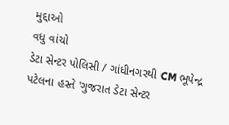મુદ્દાઓ
વધુ વાંચો
ડેટા સેન્ટર પોલિસી / ગાંધીનગરથી CM ભૂપેન્દ્ર પટેલના હસ્તે 'ગુજરાત ડેટા સેન્ટર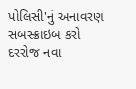પોલિસી'નું અનાવરણ
સબસ્ક્રાઇબ કરો
દરરોજ નવા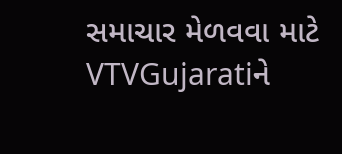સમાચાર મેળવવા માટે VTVGujaratiને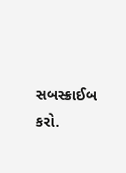સબસ્ક્રાઈબ કરો.